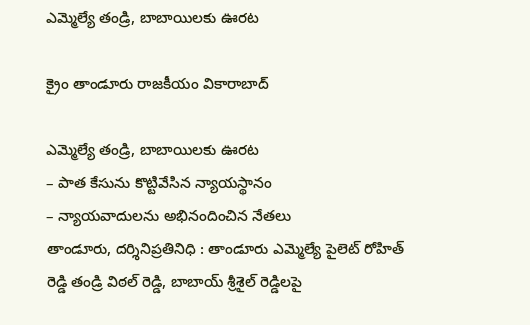ఎమ్మెల్యే తండ్రి, బాబాయిల‌కు ఊర‌ట‌

క్రైం తాండూరు రాజకీయం వికారాబాద్

ఎమ్మెల్యే తండ్రి, బాబాయిల‌కు ఊర‌ట‌
– పాత కేసును కొట్టివేసిన న్యాయ‌స్థానం
– న్యాయ‌వాదుల‌ను అభినందించిన నేత‌లు
తాండూరు, ద‌ర్శినిప్ర‌తినిధి : తాండూరు ఎమ్మెల్యే పైలెట్ రోహిత్ రెడ్డి తండ్రి విఠ‌ల్ రెడ్డి, బాబాయ్ శ్రీ‌శైల్ రెడ్డిల‌పై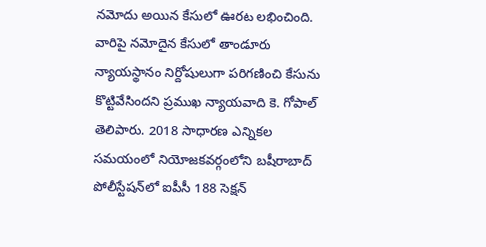న‌మోదు అయిన కేసులో ఊర‌ట ల‌భించింది. వారిపై న‌మోదైన కేసులో తాండూరు న్యాయ‌స్థానం నిర్దోషులుగా ప‌రిగ‌ణించి కేసును కొట్టివేసింద‌ని ప్ర‌ముఖ న్యాయ‌వాది కె. గోపాల్ తెలిపారు. 2018 సాధార‌ణ ఎన్నిక‌ల స‌మ‌యంలో నియోజ‌క‌వ‌ర్గంలోని బషీరాబాద్ పోలీస్టేష‌న్‌లో ఐపీసీ 188 సెక్ష‌న్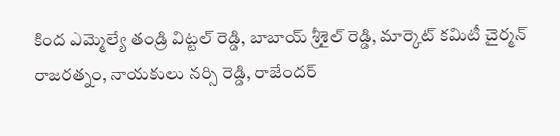కింద ఎమ్మెల్యే తండ్రి విట్టల్ రెడ్డి, బాబాయ్‌ శ్రీశైల్ రెడ్డి, మార్కెట్ కమిటీ చైర్మన్ రాజరత్నం, నాయకులు నర్సి రెడ్డి, రాజేందర్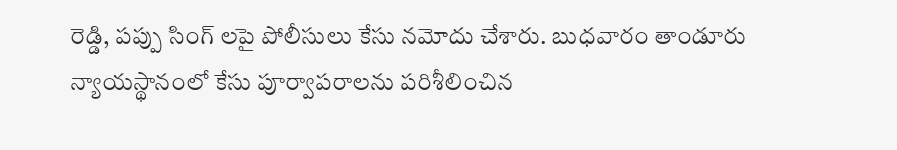రెడ్డి, పప్పు సింగ్ లపై పోలీసులు కేసు న‌మోదు చేశారు. బుధ‌వారం తాండూరు న్యాయస్థానంలో కేసు పూర్వాప‌రాల‌ను ప‌రిశీలించిన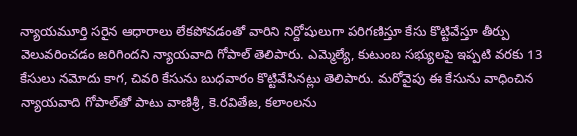న్యాయ‌మూర్తి స‌రైన ఆధారాలు లేక‌పోవ‌డంతో వారిని నిర్దోషులుగా ప‌రిగ‌ణిస్తూ కేసు కొట్టివేస్తూ తీర్పు వెలువ‌రించ‌డం జ‌రిగింద‌ని న్యాయ‌వాది గోపాల్ తెలిపారు. ఎమ్మెల్యే, కుటుంబ స‌భ్యుల‌పై ఇప్ప‌టి వ‌ర‌కు 13 కేసులు న‌మోదు కాగ‌, చివ‌రి కేసును బుధ‌వారం కొట్టివేసిన‌ట్లు తెలిపారు. మ‌రోవైపు ఈ కేసును వాధించిన న్యాయ‌వాది గోపాల్‌తో పాటు వాణిశ్రీ‌, కె.ర‌వితేజ‌, క‌లాంల‌ను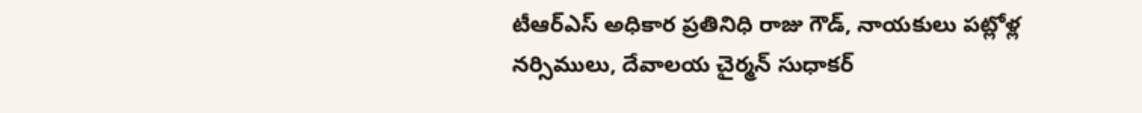టీఆర్ఎస్ అధికార ప్ర‌తినిధి రాజు గౌడ్, నాయ‌కులు ప‌ట్లోళ్ల నర్సిములు, దేవాల‌య చైర్మ‌న్ సుధాకర్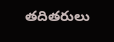త‌దిత‌రులు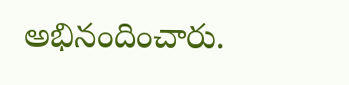అభినందించారు.